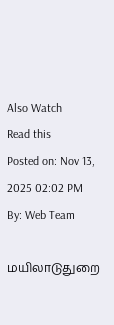Also Watch
Read this
Posted on: Nov 13, 2025 02:02 PM
By: Web Team

மயிலாடுதுறை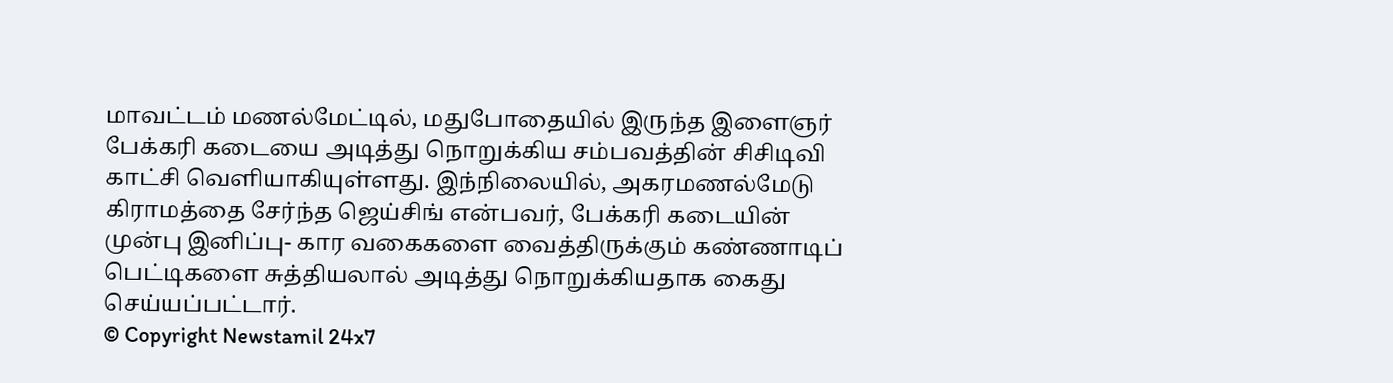மாவட்டம் மணல்மேட்டில், மதுபோதையில் இருந்த இளைஞர் பேக்கரி கடையை அடித்து நொறுக்கிய சம்பவத்தின் சிசிடிவி காட்சி வெளியாகியுள்ளது. இந்நிலையில், அகரமணல்மேடு கிராமத்தை சேர்ந்த ஜெய்சிங் என்பவர், பேக்கரி கடையின் முன்பு இனிப்பு- கார வகைகளை வைத்திருக்கும் கண்ணாடிப் பெட்டிகளை சுத்தியலால் அடித்து நொறுக்கியதாக கைது செய்யப்பட்டார்.
© Copyright Newstamil 24x7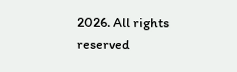2026. All rights reserved